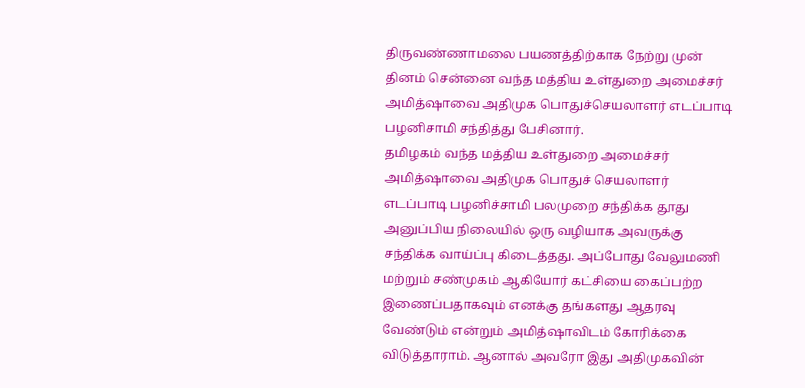திருவண்ணாமலை பயணத்திற்காக நேற்று முன் தினம் சென்னை வந்த மத்திய உள்துறை அமைச்சர் அமித்ஷாவை அதிமுக பொதுச்செயலாளர் எடப்பாடி பழனிசாமி சந்தித்து பேசினார்.
தமிழகம் வந்த மத்திய உள்துறை அமைச்சர் அமித்ஷாவை அதிமுக பொதுச் செயலாளர் எடப்பாடி பழனிச்சாமி பலமுறை சந்திக்க தூது அனுப்பிய நிலையில் ஒரு வழியாக அவருக்கு சந்திக்க வாய்ப்பு கிடைத்தது. அப்போது வேலுமணி மற்றும் சண்முகம் ஆகியோர் கட்சியை கைப்பற்ற இணைப்பதாகவும் எனக்கு தங்களது ஆதரவு வேண்டும் என்றும் அமித்ஷாவிடம் கோரிக்கை விடுத்தாராம். ஆனால் அவரோ இது அதிமுகவின்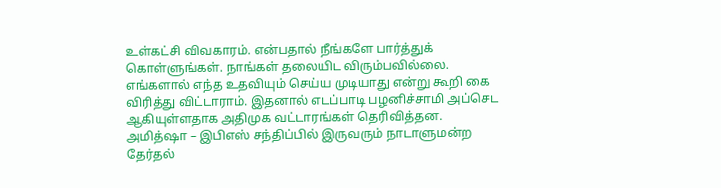உள்கட்சி விவகாரம். என்பதால் நீங்களே பார்த்துக் கொள்ளுங்கள். நாங்கள் தலையிட விரும்பவில்லை. எங்களால் எந்த உதவியும் செய்ய முடியாது என்று கூறி கை விரித்து விட்டாராம். இதனால் எடப்பாடி பழனிச்சாமி அப்செட ஆகியுள்ளதாக அதிமுக வட்டாரங்கள் தெரிவித்தன.
அமித்ஷா – இபிஎஸ் சந்திப்பில் இருவரும் நாடாளுமன்ற தேர்தல்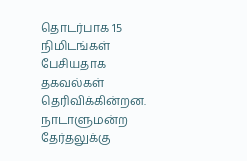தொடர்பாக 15 நிமிடங்கள் பேசியதாக தகவல்கள் தெரிவிக்கின்றன. நாடாளுமன்ற தேர்தலுக்கு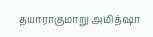தயாராகுமாறு அமித்ஷா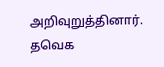அறிவுறுத்தினார்.
தவெக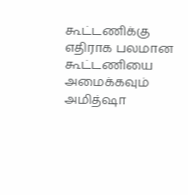கூட்டணிக்கு எதிராக பலமான கூட்டணியை அமைக்கவும் அமித்ஷா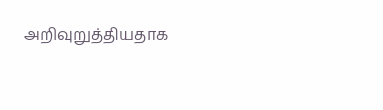அறிவுறுத்தியதாக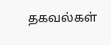தகவல்கள்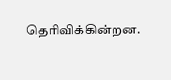தெரிவிக்கின்றன.